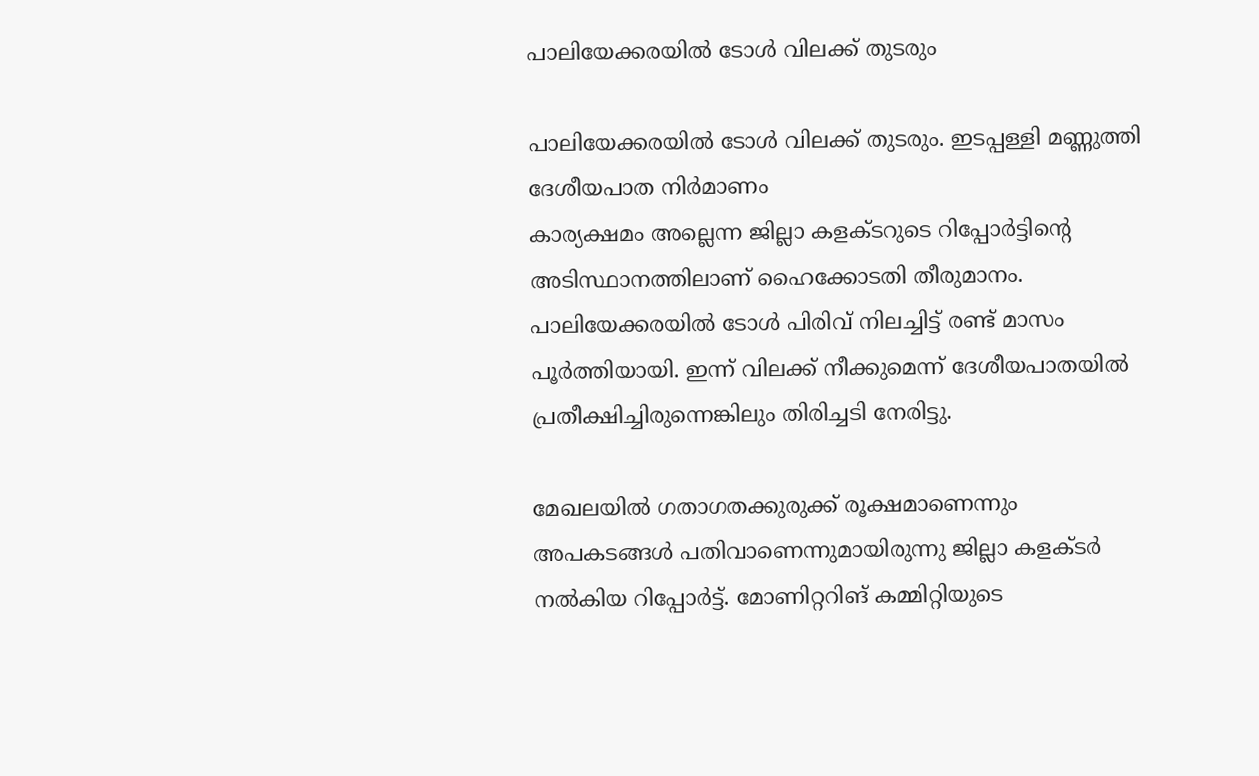പാലിയേക്കരയില്‍ ടോള്‍ വിലക്ക് തുടരും

പാലിയേക്കരയില്‍ ടോള്‍ വിലക്ക് തുടരും. ഇടപ്പള്ളി മണ്ണുത്തി ദേശീയപാത നിര്‍മാണം
കാര്യക്ഷമം അല്ലെന്ന ജില്ലാ കളക്ടറുടെ റിപ്പോര്‍ട്ടിന്റെ അടിസ്ഥാനത്തിലാണ് ഹൈക്കോടതി തീരുമാനം. പാലിയേക്കരയില്‍ ടോള്‍ പിരിവ് നിലച്ചിട്ട് രണ്ട് മാസം പൂര്‍ത്തിയായി. ഇന്ന് വിലക്ക് നീക്കുമെന്ന് ദേശീയപാതയില്‍ പ്രതീക്ഷിച്ചിരുന്നെങ്കിലും തിരിച്ചടി നേരിട്ടു.

മേഖലയില്‍ ഗതാഗതക്കുരുക്ക് രൂക്ഷമാണെന്നും അപകടങ്ങള്‍ പതിവാണെന്നുമായിരുന്നു ജില്ലാ കളക്ടര്‍ നല്‍കിയ റിപ്പോര്‍ട്ട്. മോണിറ്ററിങ് കമ്മിറ്റിയുടെ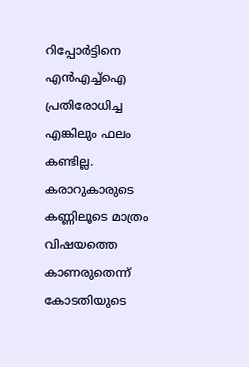റിപ്പോര്‍ട്ടിനെ എന്‍എച്ച്‌ഐ പ്രതിരോധിച്ച എങ്കിലും ഫലം കണ്ടില്ല. കരാറുകാരുടെ കണ്ണിലൂടെ മാത്രം വിഷയത്തെ കാണരുതെന്ന് കോടതിയുടെ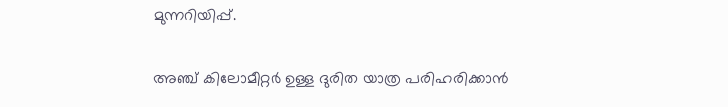മുന്നറിയിപ്പ്.

അഞ്ച് കിലോമീറ്റര്‍ ഉള്ള ദുരിത യാത്ര പരിഹരിക്കാന്‍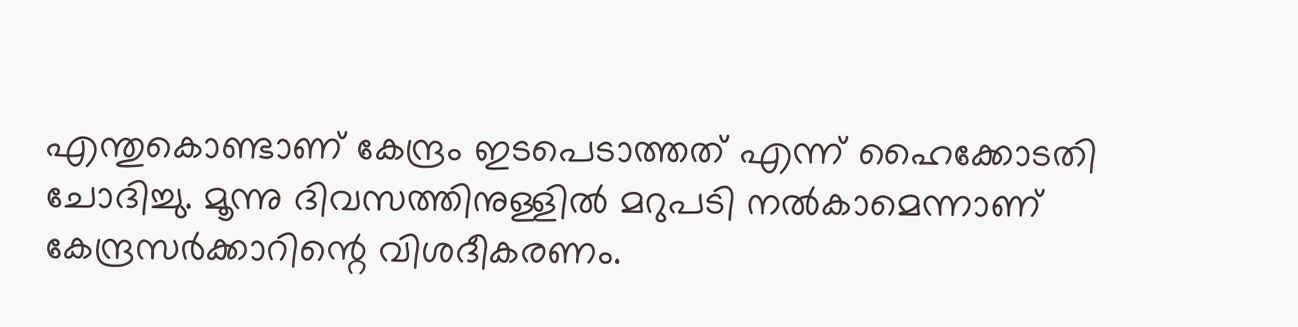എന്തുകൊണ്ടാണ് കേന്ദ്രം ഇടപെടാത്തത് എന്ന് ഹൈക്കോടതി ചോദിച്ചു. മൂന്നു ദിവസത്തിനുള്ളില്‍ മറുപടി നല്‍കാമെന്നാണ് കേന്ദ്രസര്‍ക്കാറിന്റെ വിശദീകരണം.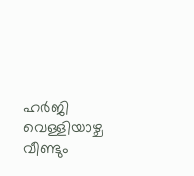ഹര്‍ജി വെള്ളിയാഴ്ച വീണ്ടും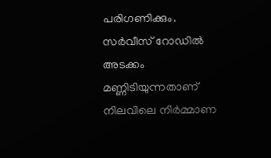പരിഗണിക്കും. സര്‍വീസ് റോഡില്‍ അടക്കം മണ്ണിടിയുന്നതാണ് നിലവിലെ നിര്‍മ്മാണ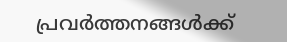പ്രവര്‍ത്തനങ്ങള്‍ക്ക്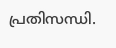പ്രതിസന്ധി.